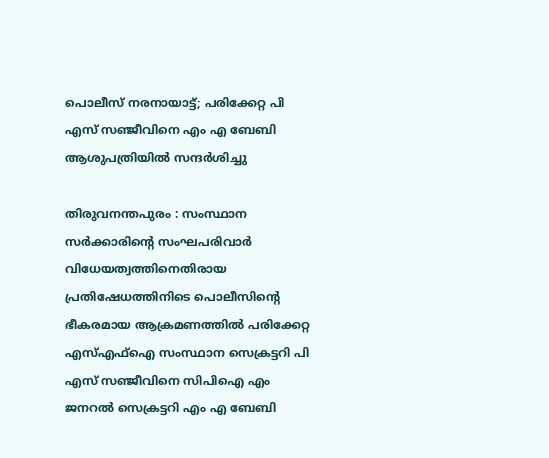പൊലീസ് നരനായാട്ട്; പരിക്കേറ്റ പി എസ് സഞ്ജീവിനെ എം എ ബേബി ആശുപത്രിയിൽ സന്ദർശിച്ചു

തിരുവനന്തപുരം : സംസ്ഥാന സർക്കാരിൻ്റെ സംഘപരിവാർ വിധേയത്വത്തിനെതിരായ പ്രതിഷേധത്തിനിടെ പൊലീസിന്റെ ഭീകരമായ ആക്രമണത്തിൽ പരിക്കേറ്റ എസ്എഫ്ഐ സംസ്ഥാന സെക്രട്ടറി പി എസ് സഞ്ജീവിനെ സിപിഐ എം ജനറൽ സെക്രട്ടറി എം എ ബേബി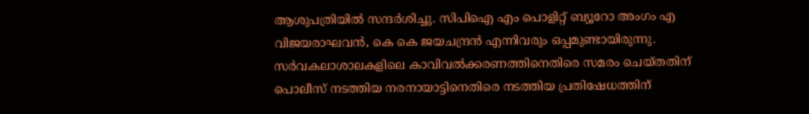ആശുപത്രിയിൽ സന്ദർശിച്ചു. സിപിഐ എം പൊളിറ്റ് ബ്യൂറോ അംഗം എ വിജയരാഘവൻ, കെ കെ ജയചന്ദ്രൻ എന്നിവരും ഒപ്പമുണ്ടായിരുന്നു.
സർവകലാശാലകളിലെ കാവിവൽക്കരണത്തിനെതിരെ സമരം ചെയ്തതിന് പൊലീസ് നടത്തിയ നരനായാട്ടിനെതിരെ നടത്തിയ പ്രതിഷേധത്തിന്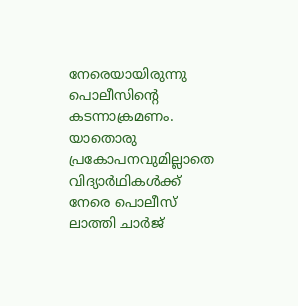നേരെയായിരുന്നു പൊലീസിന്റെ കടന്നാക്രമണം. യാതൊരു പ്രകോപനവുമില്ലാതെ വിദ്യാർഥികൾക്ക് നേരെ പൊലീസ് ലാത്തി ചാർജ്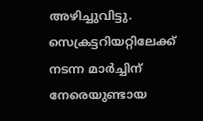അഴിച്ചുവിട്ടു. സെക്രട്ടറിയറ്റിലേക്ക് നടന്ന മാർച്ചിന് നേരെയുണ്ടായ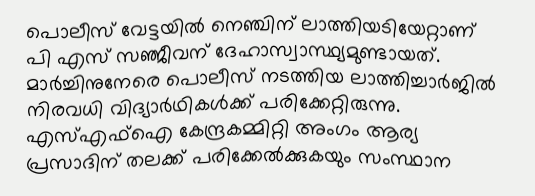പൊലീസ് വേട്ടയിൽ നെഞ്ചിന് ലാത്തിയടിയേറ്റാണ് പി എസ് സഞ്ജീവന് ദേഹാസ്വാസ്ഥ്യമുണ്ടായത്.
മാർച്ചിനുനേരെ പൊലീസ് നടത്തിയ ലാത്തിച്ചാർജിൽ നിരവധി വിദ്യാർഥികൾക്ക് പരിക്കേറ്റിരുന്നു. എസ്എഫ്ഐ കേന്ദ്രകമ്മിറ്റി അംഗം ആര്യ പ്രസാദിന് തലക്ക് പരിക്കേൽക്കുകയും സംസ്ഥാന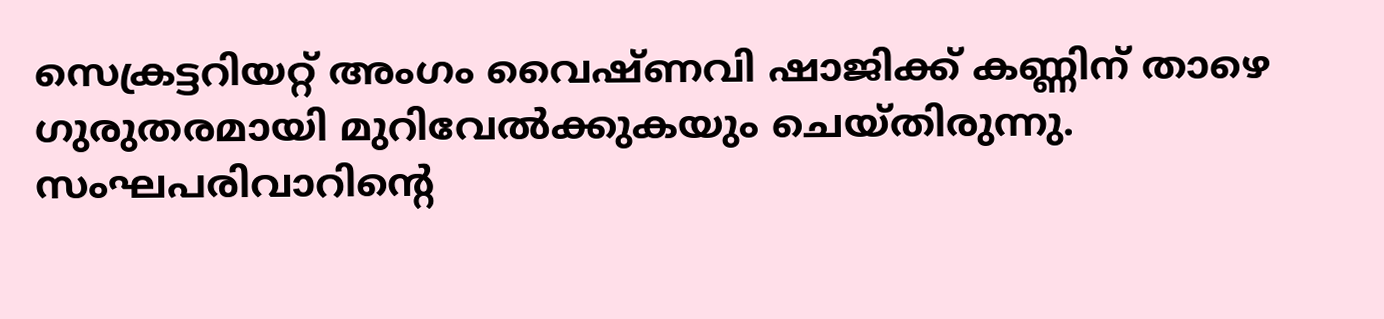സെക്രട്ടറിയറ്റ് അംഗം വൈഷ്ണവി ഷാജിക്ക് കണ്ണിന് താഴെ ഗുരുതരമായി മുറിവേൽക്കുകയും ചെയ്തിരുന്നു. സംഘപരിവാറിന്റെ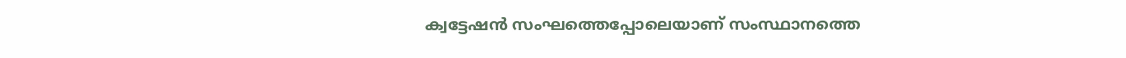ക്വട്ടേഷൻ സംഘത്തെപ്പോലെയാണ് സംസ്ഥാനത്തെ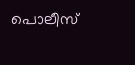പൊലീസ്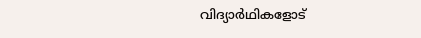വിദ്യാർഥികളോട്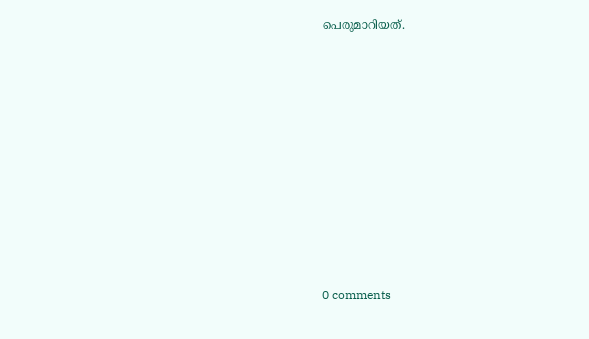പെരുമാറിയത്.










0 comments